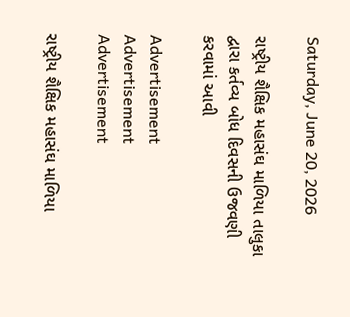Saturday, June 20, 2026

રાષ્ટ્રીય શૈક્ષિક મહાસંઘ માળિયા તાલુકા દ્વારા કર્તવ્ય બોધ દિવસની ઉજવણી કરવામાં આવી

Advertisement
Advertisement
Advertisement

રાષ્ટ્રીય શૈક્ષિક મહાસંઘ માળિયા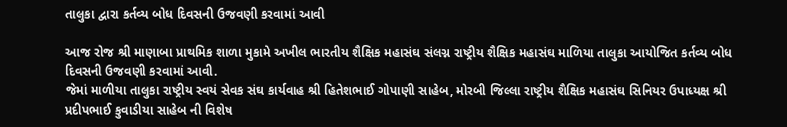તાલુકા દ્વારા કર્તવ્ય બોધ દિવસની ઉજવણી કરવામાં આવી

આજ રોજ શ્રી માણાબા પ્રાથમિક શાળા મુકામે અખીલ ભારતીય શૈક્ષિક મહાસંઘ સંલગ્ન રાષ્ટ્રીય શૈક્ષિક મહાસંઘ માળિયા તાલુકા આયોજિત કર્તવ્ય બોધ દિવસની ઉજવણી કરવામાં આવી.
જેમાં માળીયા તાલુકા રાષ્ટ્રીય સ્વયં સેવક સંઘ કાર્યવાહ શ્રી હિતેશભાઈ ગોપાણી સાહેબ, મોરબી જિલ્લા રાષ્ટ્રીય શૈક્ષિક મહાસંઘ સિનિયર ઉપાધ્યક્ષ શ્રી પ્રદીપભાઈ કુવાડીયા સાહેબ ની વિશેષ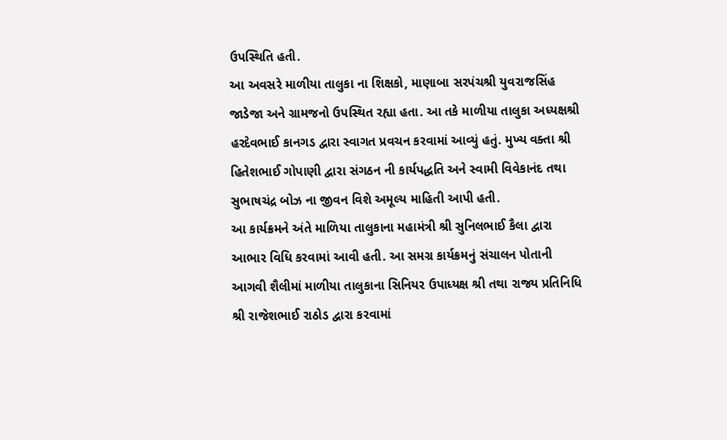ઉપસ્થિતિ હતી.
આ અવસરે માળીયા તાલુકા ના શિક્ષકો, માણાબા સરપંચશ્રી યુવરાજસિંહ જાડેજા અને ગ્રામજનો ઉપસ્થિત રહ્યા હતા. આ તકે માળીયા તાલુકા અધ્યક્ષશ્રી હરદેવભાઈ કાનગડ દ્વારા સ્વાગત પ્રવચન કરવામાં આવ્યું હતું. મુખ્ય વક્તા શ્રી હિતેશભાઈ ગોપાણી દ્વારા સંગઠન ની કાર્યપદ્ધતિ અને સ્વામી વિવેકાનંદ તથા સુભાષચંદ્ર બોઝ ના જીવન વિશે અમૂલ્ય માહિતી આપી હતી.
આ કાર્યક્રમને અંતે માળિયા તાલુકાના મહામંત્રી શ્રી સુનિલભાઈ કૈલા દ્વારા આભાર વિધિ કરવામાં આવી હતી. આ સમગ્ર કાર્યક્રમનું સંચાલન પોતાની આગવી શૈલીમાં માળીયા તાલુકાના સિનિયર ઉપાધ્યક્ષ શ્રી તથા રાજ્ય પ્રતિનિધિ શ્રી રાજેશભાઈ રાઠોડ દ્વારા કરવામાં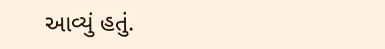આવ્યું હતું.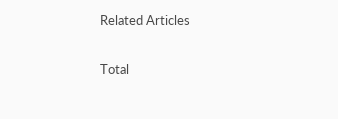Related Articles

Total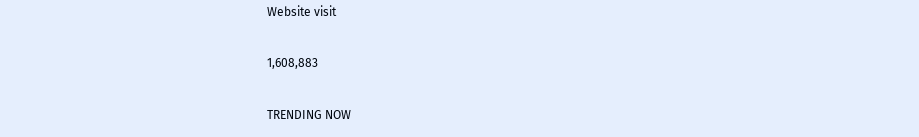Website visit

1,608,883

TRENDING NOW